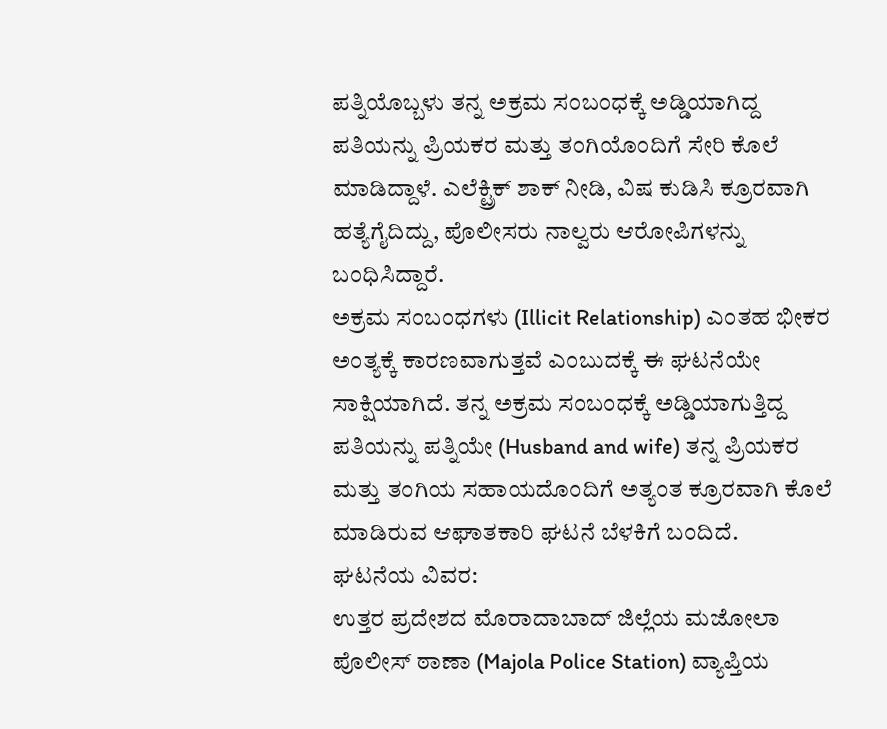ಪತ್ನಿಯೊಬ್ಬಳು ತನ್ನ ಅಕ್ರಮ ಸಂಬಂಧಕ್ಕೆ ಅಡ್ಡಿಯಾಗಿದ್ದ ಪತಿಯನ್ನು ಪ್ರಿಯಕರ ಮತ್ತು ತಂಗಿಯೊಂದಿಗೆ ಸೇರಿ ಕೊಲೆ ಮಾಡಿದ್ದಾಳೆ. ಎಲೆಕ್ಟ್ರಿಕ್ ಶಾಕ್ ನೀಡಿ, ವಿಷ ಕುಡಿಸಿ ಕ್ರೂರವಾಗಿ ಹತ್ಯೆಗೈದಿದ್ದು, ಪೊಲೀಸರು ನಾಲ್ವರು ಆರೋಪಿಗಳನ್ನು ಬಂಧಿಸಿದ್ದಾರೆ.
ಅಕ್ರಮ ಸಂಬಂಧಗಳು (Illicit Relationship) ಎಂತಹ ಭೀಕರ ಅಂತ್ಯಕ್ಕೆ ಕಾರಣವಾಗುತ್ತವೆ ಎಂಬುದಕ್ಕೆ ಈ ಘಟನೆಯೇ ಸಾಕ್ಷಿಯಾಗಿದೆ. ತನ್ನ ಅಕ್ರಮ ಸಂಬಂಧಕ್ಕೆ ಅಡ್ಡಿಯಾಗುತ್ತಿದ್ದ ಪತಿಯನ್ನು ಪತ್ನಿಯೇ (Husband and wife) ತನ್ನ ಪ್ರಿಯಕರ ಮತ್ತು ತಂಗಿಯ ಸಹಾಯದೊಂದಿಗೆ ಅತ್ಯಂತ ಕ್ರೂರವಾಗಿ ಕೊಲೆ ಮಾಡಿರುವ ಆಘಾತಕಾರಿ ಘಟನೆ ಬೆಳಕಿಗೆ ಬಂದಿದೆ.
ಘಟನೆಯ ವಿವರ:
ಉತ್ತರ ಪ್ರದೇಶದ ಮೊರಾದಾಬಾದ್ ಜಿಲ್ಲೆಯ ಮಜೋಲಾ ಪೊಲೀಸ್ ಠಾಣಾ (Majola Police Station) ವ್ಯಾಪ್ತಿಯ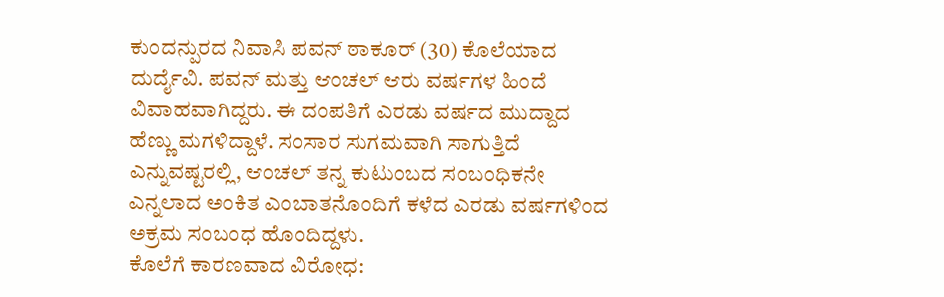ಕುಂದನ್ಪುರದ ನಿವಾಸಿ ಪವನ್ ಠಾಕೂರ್ (30) ಕೊಲೆಯಾದ ದುರ್ದೈವಿ. ಪವನ್ ಮತ್ತು ಆಂಚಲ್ ಆರು ವರ್ಷಗಳ ಹಿಂದೆ ವಿವಾಹವಾಗಿದ್ದರು. ಈ ದಂಪತಿಗೆ ಎರಡು ವರ್ಷದ ಮುದ್ದಾದ ಹೆಣ್ಣು ಮಗಳಿದ್ದಾಳೆ. ಸಂಸಾರ ಸುಗಮವಾಗಿ ಸಾಗುತ್ತಿದೆ ಎನ್ನುವಷ್ಟರಲ್ಲಿ, ಆಂಚಲ್ ತನ್ನ ಕುಟುಂಬದ ಸಂಬಂಧಿಕನೇ ಎನ್ನಲಾದ ಅಂಕಿತ ಎಂಬಾತನೊಂದಿಗೆ ಕಳೆದ ಎರಡು ವರ್ಷಗಳಿಂದ ಅಕ್ರಮ ಸಂಬಂಧ ಹೊಂದಿದ್ದಳು.
ಕೊಲೆಗೆ ಕಾರಣವಾದ ವಿರೋಧ: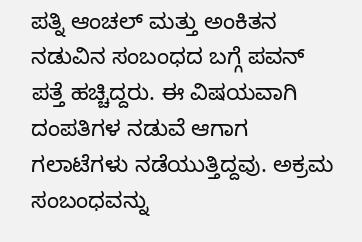ಪತ್ನಿ ಆಂಚಲ್ ಮತ್ತು ಅಂಕಿತನ ನಡುವಿನ ಸಂಬಂಧದ ಬಗ್ಗೆ ಪವನ್ ಪತ್ತೆ ಹಚ್ಚಿದ್ದರು. ಈ ವಿಷಯವಾಗಿ ದಂಪತಿಗಳ ನಡುವೆ ಆಗಾಗ ಗಲಾಟೆಗಳು ನಡೆಯುತ್ತಿದ್ದವು. ಅಕ್ರಮ ಸಂಬಂಧವನ್ನು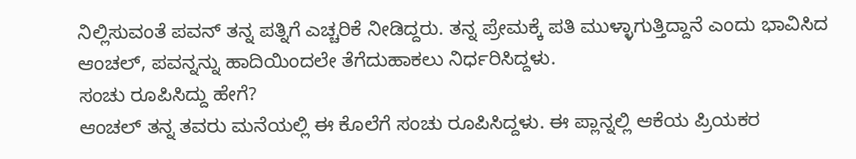ನಿಲ್ಲಿಸುವಂತೆ ಪವನ್ ತನ್ನ ಪತ್ನಿಗೆ ಎಚ್ಚರಿಕೆ ನೀಡಿದ್ದರು. ತನ್ನ ಪ್ರೇಮಕ್ಕೆ ಪತಿ ಮುಳ್ಳಾಗುತ್ತಿದ್ದಾನೆ ಎಂದು ಭಾವಿಸಿದ ಆಂಚಲ್, ಪವನ್ನನ್ನು ಹಾದಿಯಿಂದಲೇ ತೆಗೆದುಹಾಕಲು ನಿರ್ಧರಿಸಿದ್ದಳು.
ಸಂಚು ರೂಪಿಸಿದ್ದು ಹೇಗೆ?
ಆಂಚಲ್ ತನ್ನ ತವರು ಮನೆಯಲ್ಲಿ ಈ ಕೊಲೆಗೆ ಸಂಚು ರೂಪಿಸಿದ್ದಳು. ಈ ಪ್ಲಾನ್ನಲ್ಲಿ ಆಕೆಯ ಪ್ರಿಯಕರ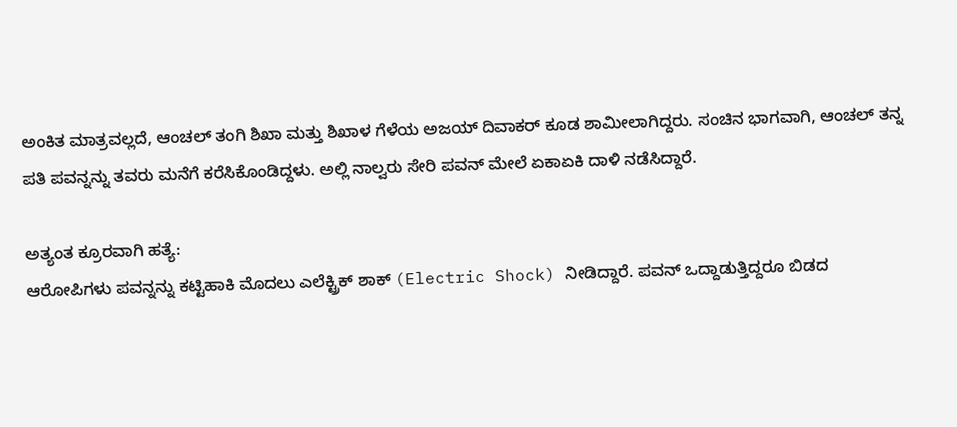ಅಂಕಿತ ಮಾತ್ರವಲ್ಲದೆ, ಆಂಚಲ್ ತಂಗಿ ಶಿಖಾ ಮತ್ತು ಶಿಖಾಳ ಗೆಳೆಯ ಅಜಯ್ ದಿವಾಕರ್ ಕೂಡ ಶಾಮೀಲಾಗಿದ್ದರು. ಸಂಚಿನ ಭಾಗವಾಗಿ, ಆಂಚಲ್ ತನ್ನ ಪತಿ ಪವನ್ನನ್ನು ತವರು ಮನೆಗೆ ಕರೆಸಿಕೊಂಡಿದ್ದಳು. ಅಲ್ಲಿ ನಾಲ್ವರು ಸೇರಿ ಪವನ್ ಮೇಲೆ ಏಕಾಏಕಿ ದಾಳಿ ನಡೆಸಿದ್ದಾರೆ.

ಅತ್ಯಂತ ಕ್ರೂರವಾಗಿ ಹತ್ಯೆ:
ಆರೋಪಿಗಳು ಪವನ್ನನ್ನು ಕಟ್ಟಿಹಾಕಿ ಮೊದಲು ಎಲೆಕ್ಟ್ರಿಕ್ ಶಾಕ್ (Electric Shock) ನೀಡಿದ್ದಾರೆ. ಪವನ್ ಒದ್ದಾಡುತ್ತಿದ್ದರೂ ಬಿಡದ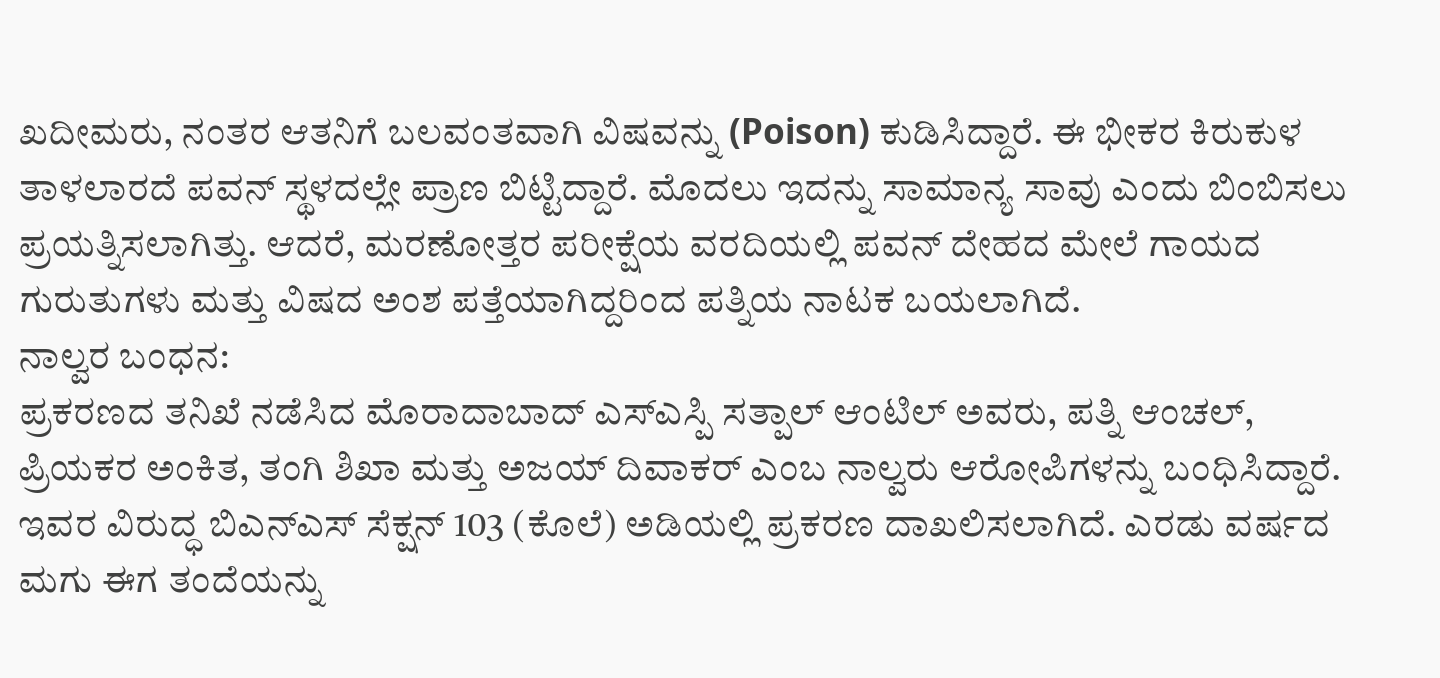ಖದೀಮರು, ನಂತರ ಆತನಿಗೆ ಬಲವಂತವಾಗಿ ವಿಷವನ್ನು (Poison) ಕುಡಿಸಿದ್ದಾರೆ. ಈ ಭೀಕರ ಕಿರುಕುಳ ತಾಳಲಾರದೆ ಪವನ್ ಸ್ಥಳದಲ್ಲೇ ಪ್ರಾಣ ಬಿಟ್ಟಿದ್ದಾರೆ. ಮೊದಲು ಇದನ್ನು ಸಾಮಾನ್ಯ ಸಾವು ಎಂದು ಬಿಂಬಿಸಲು ಪ್ರಯತ್ನಿಸಲಾಗಿತ್ತು. ಆದರೆ, ಮರಣೋತ್ತರ ಪರೀಕ್ಷೆಯ ವರದಿಯಲ್ಲಿ ಪವನ್ ದೇಹದ ಮೇಲೆ ಗಾಯದ ಗುರುತುಗಳು ಮತ್ತು ವಿಷದ ಅಂಶ ಪತ್ತೆಯಾಗಿದ್ದರಿಂದ ಪತ್ನಿಯ ನಾಟಕ ಬಯಲಾಗಿದೆ.
ನಾಲ್ವರ ಬಂಧನ:
ಪ್ರಕರಣದ ತನಿಖೆ ನಡೆಸಿದ ಮೊರಾದಾಬಾದ್ ಎಸ್ಎಸ್ಪಿ ಸತ್ಪಾಲ್ ಆಂಟಿಲ್ ಅವರು, ಪತ್ನಿ ಆಂಚಲ್, ಪ್ರಿಯಕರ ಅಂಕಿತ, ತಂಗಿ ಶಿಖಾ ಮತ್ತು ಅಜಯ್ ದಿವಾಕರ್ ಎಂಬ ನಾಲ್ವರು ಆರೋಪಿಗಳನ್ನು ಬಂಧಿಸಿದ್ದಾರೆ. ಇವರ ವಿರುದ್ಧ ಬಿಎನ್ಎಸ್ ಸೆಕ್ಷನ್ 103 (ಕೊಲೆ) ಅಡಿಯಲ್ಲಿ ಪ್ರಕರಣ ದಾಖಲಿಸಲಾಗಿದೆ. ಎರಡು ವರ್ಷದ ಮಗು ಈಗ ತಂದೆಯನ್ನು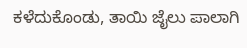ಕಳೆದುಕೊಂಡು, ತಾಯಿ ಜೈಲು ಪಾಲಾಗಿ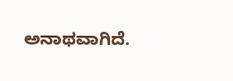ಅನಾಥವಾಗಿದೆ.